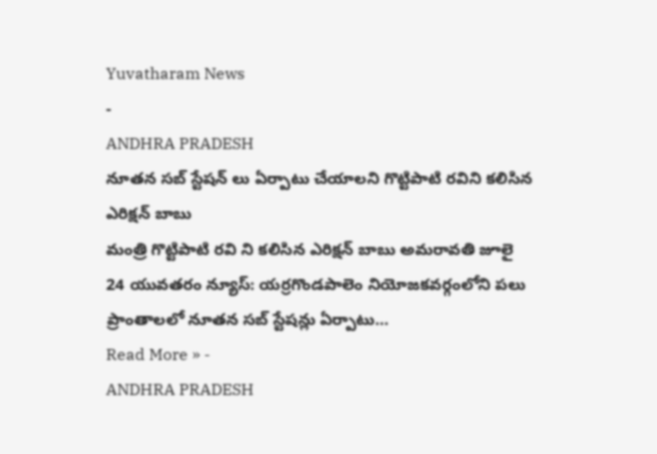Yuvatharam News
-
ANDHRA PRADESH
నూతన సబ్ స్టేషన్ లు ఏర్పాటు చేయాలని గొట్టిపాటి రవిని కలిసిన ఎరిక్షన్ బాబు
మంత్రి గొట్టిపాటి రవి ని కలిసిన ఎరిక్షన్ బాబు అమరావతి జూలై 24 యువతరం న్యూస్: యర్రగొండపాలెం నియోజకవర్గంలోని పలు ప్రాంతాలలో నూతన సబ్ స్టేషన్లు ఏర్పాటు…
Read More » -
ANDHRA PRADESH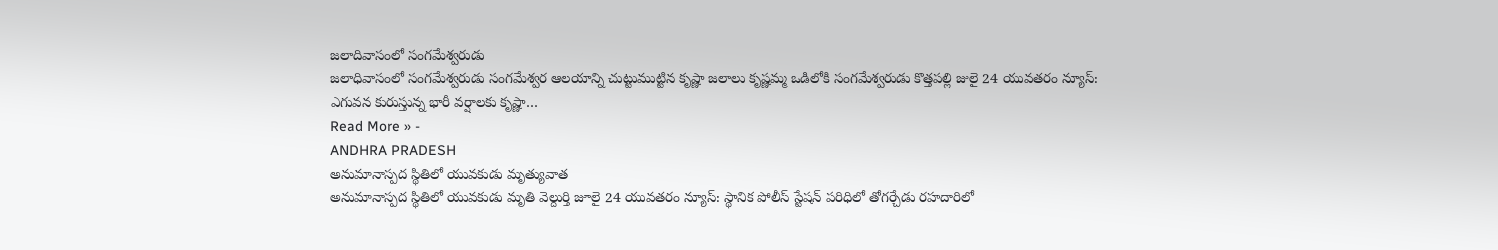జలాదివాసంలో సంగమేశ్వరుడు
జలాధివాసంలో సంగమేశ్వరుడు సంగమేశ్వర ఆలయాన్ని చుట్టుముట్టిన కృష్ణా జలాలు కృష్ణమ్మ ఒడిలోకి సంగమేశ్వరుడు కొత్తపల్లి జులై 24 యువతరం న్యూస్: ఎగువన కురుస్తున్న భారీ వర్షాలకు కృష్ణా…
Read More » -
ANDHRA PRADESH
అనుమానాస్పద స్థితిలో యువకుడు మృత్యువాత
అనుమానాస్పద స్థితిలో యువకుడు మృతి వెల్దుర్తి జూలై 24 యువతరం న్యూస్: స్థానిక పోలీస్ స్టేషన్ పరిధిలో తోగర్చేడు రహదారిలో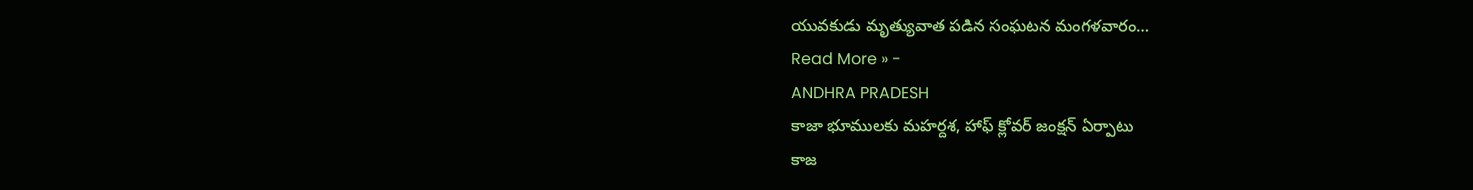యువకుడు మృత్యువాత పడిన సంఘటన మంగళవారం…
Read More » -
ANDHRA PRADESH
కాజా భూములకు మహర్దశ, హాఫ్ క్లోవర్ జంక్షన్ ఏర్పాటు
కాజ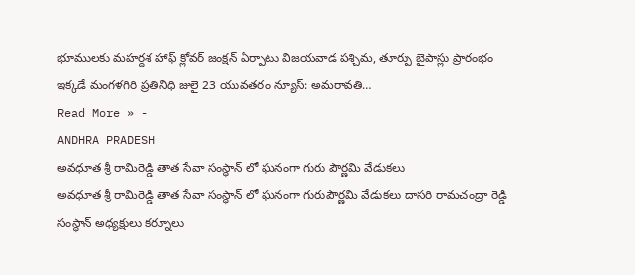భూములకు మహర్దశ హాఫ్ క్లోవర్ జంక్షన్ ఏర్పాటు విజయవాడ పశ్చిమ, తూర్పు బైపాస్లు ప్రారంభం ఇక్కడే మంగళగిరి ప్రతినిధి జులై 23 యువతరం న్యూస్: అమరావతి…
Read More » -
ANDHRA PRADESH
అవధూత శ్రీ రామిరెడ్డి తాత సేవా సంస్థాన్ లో ఘనంగా గురు పౌర్ణమి వేడుకలు
అవధూత శ్రీ రామిరెడ్డి తాత సేవా సంస్థాన్ లో ఘనంగా గురుపౌర్ణమి వేడుకలు దాసరి రామచంద్రా రెడ్డి సంస్థాన్ అధ్యక్షులు కర్నూలు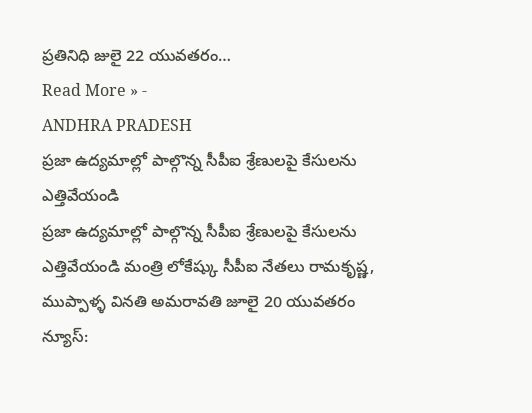ప్రతినిధి జులై 22 యువతరం…
Read More » -
ANDHRA PRADESH
ప్రజా ఉద్యమాల్లో పాల్గొన్న సీపీఐ శ్రేణులపై కేసులను ఎత్తివేయండి
ప్రజా ఉద్యమాల్లో పాల్గొన్న సీపీఐ శ్రేణులపై కేసులను ఎత్తివేయండి మంత్రి లోకేష్కు సీపీఐ నేతలు రామకృష్ణ, ముప్పాళ్ళ వినతి అమరావతి జూలై 20 యువతరం న్యూస్: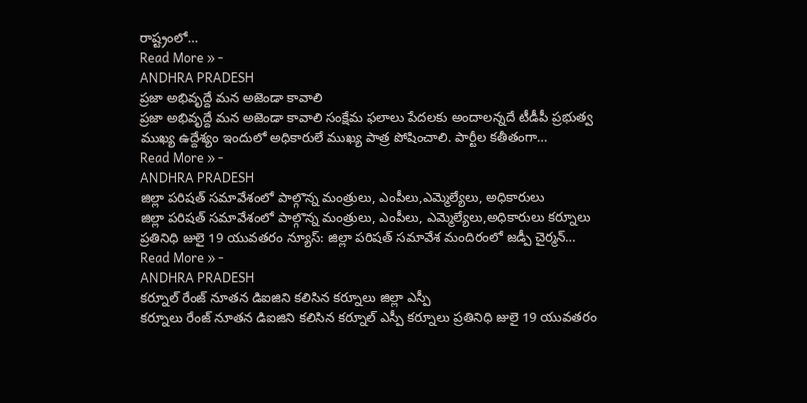రాష్ట్రంలో…
Read More » -
ANDHRA PRADESH
ప్రజా అభివృద్దే మన అజెండా కావాలి
ప్రజా అభివృద్దే మన అజెండా కావాలి సంక్షేమ ఫలాలు పేదలకు అందాలన్నదే టీడీపీ ప్రభుత్వ ముఖ్య ఉద్దేశ్యం ఇందులో అధికారులే ముఖ్య పాత్ర పోషించాలి. పార్టీల కతీతంగా…
Read More » -
ANDHRA PRADESH
జిల్లా పరిషత్ సమావేశంలో పాల్గొన్న మంత్రులు, ఎంపీలు,ఎమ్మెల్యేలు, అధికారులు
జిల్లా పరిషత్ సమావేశంలో పాల్గొన్న మంత్రులు, ఎంపీలు, ఎమ్మెల్యేలు,అధికారులు కర్నూలు ప్రతినిధి జులై 19 యువతరం న్యూస్: జిల్లా పరిషత్ సమావేశ మందిరంలో జడ్పీ చైర్మన్…
Read More » -
ANDHRA PRADESH
కర్నూల్ రేంజ్ నూతన డిఐజిని కలిసిన కర్నూలు జిల్లా ఎస్పీ
కర్నూలు రేంజ్ నూతన డిఐజిని కలిసిన కర్నూల్ ఎస్పీ కర్నూలు ప్రతినిధి జులై 19 యువతరం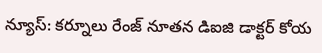న్యూస్: కర్నూలు రేంజ్ నూతన డిఐజి డాక్టర్ కోయ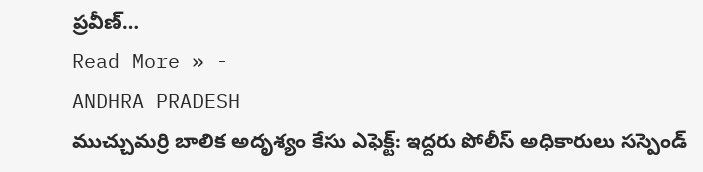ప్రవీణ్…
Read More » -
ANDHRA PRADESH
ముచ్చుమర్రి బాలిక అదృశ్యం కేసు ఎఫెక్ట్: ఇద్దరు పోలీస్ అధికారులు సస్పెండ్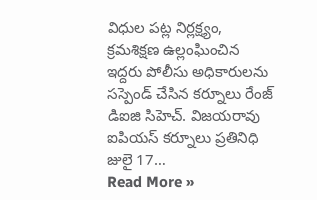విధుల పట్ల నిర్లక్ష్యం, క్రమశిక్షణ ఉల్లంఘించిన ఇద్దరు పోలీసు అధికారులను సస్పెండ్ చేసిన కర్నూలు రేంజ్ డిఐజి సిహెచ్. విజయరావు ఐపియస్ కర్నూలు ప్రతినిధి జులై 17…
Read More »